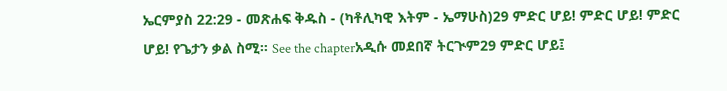ኤርምያስ 22:29 - መጽሐፍ ቅዱስ - (ካቶሊካዊ እትም - ኤማሁስ)29 ምድር ሆይ! ምድር ሆይ! ምድር ሆይ! የጌታን ቃል ስሚ። See the chapterአዲሱ መደበኛ ትርጒም29 ምድር ሆይ፤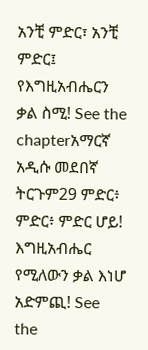አንቺ ምድር፣ አንቺ ምድር፤ የእግዚአብሔርን ቃል ስሚ! See the chapterአማርኛ አዲሱ መደበኛ ትርጉም29 ምድር፥ ምድር፥ ምድር ሆይ! እግዚአብሔር የሚለውን ቃል እነሆ አድምጪ! See the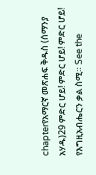chapterየአማርኛ መጽሐፍ ቅዱስ (ሰማንያ አሃዱ)29 ምድር ሆይ! ምድር ሆይ! ምድር ሆይ! የእግዚአብሔርን ቃል ስሚ። See the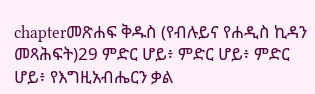chapterመጽሐፍ ቅዱስ (የብሉይና የሐዲስ ኪዳን መጻሕፍት)29 ምድር ሆይ፥ ምድር ሆይ፥ ምድር ሆይ፥ የእግዚአብሔርን ቃል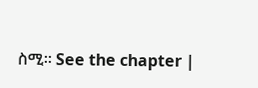ስሚ። See the chapter |